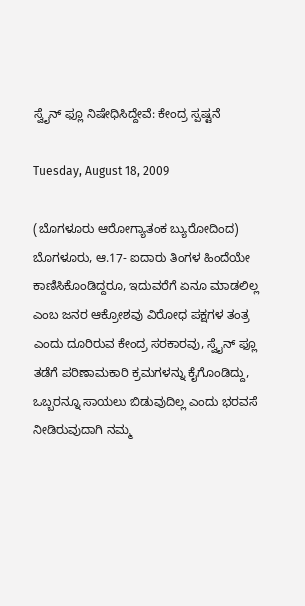ಸ್ವೈನ್ ಫ್ಲೂ ನಿಷೇಧಿಸಿದ್ದೇವೆ: ಕೇಂದ್ರ ಸ್ಪಷ್ಟನೆ

Tuesday, August 18, 2009

(ಬೊಗಳೂರು ಆರೋಗ್ಯಾತಂಕ ಬ್ಯುರೋದಿಂದ)
ಬೊಗಳೂರು, ಆ.17- ಐದಾರು ತಿಂಗಳ ಹಿಂದೆಯೇ ಕಾಣಿಸಿಕೊಂಡಿದ್ದರೂ, ಇದುವರೆಗೆ ಏನೂ ಮಾಡಲಿಲ್ಲ ಎಂಬ ಜನರ ಆಕ್ರೋಶವು ವಿರೋಧ ಪಕ್ಷಗಳ ತಂತ್ರ ಎಂದು ದೂರಿರುವ ಕೇಂದ್ರ ಸರಕಾರವು, ಸ್ವೈನ್ ಫ್ಲೂ ತಡೆಗೆ ಪರಿಣಾಮಕಾರಿ ಕ್ರಮಗಳನ್ನು ಕೈಗೊಂಡಿದ್ದು, ಒಬ್ಬರನ್ನೂ ಸಾಯಲು ಬಿಡುವುದಿಲ್ಲ ಎಂದು ಭರವಸೆ ನೀಡಿರುವುದಾಗಿ ನಮ್ಮ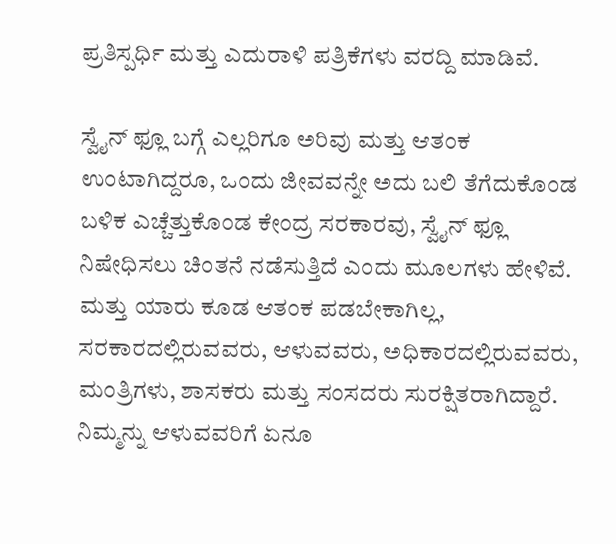ಪ್ರತಿಸ್ಪರ್ಧಿ ಮತ್ತು ಎದುರಾಳಿ ಪತ್ರಿಕೆಗಳು ವರದ್ದಿ ಮಾಡಿವೆ.

ಸ್ವೈನ್ ಫ್ಲೂ ಬಗ್ಗೆ ಎಲ್ಲರಿಗೂ ಅರಿವು ಮತ್ತು ಆತಂಕ ಉಂಟಾಗಿದ್ದರೂ, ಒಂದು ಜೀವವನ್ನೇ ಅದು ಬಲಿ ತೆಗೆದುಕೊಂಡ ಬಳಿಕ ಎಚ್ಚೆತ್ತುಕೊಂಡ ಕೇಂದ್ರ ಸರಕಾರವು, ಸ್ವೈನ್ ಫ್ಲೂ ನಿಷೇಧಿಸಲು ಚಿಂತನೆ ನಡೆಸುತ್ತಿದೆ ಎಂದು ಮೂಲಗಳು ಹೇಳಿವೆ. ಮತ್ತು ಯಾರು ಕೂಡ ಆತಂಕ ಪಡಬೇಕಾಗಿಲ್ಲ, ಸರಕಾರದಲ್ಲಿರುವವರು, ಆಳುವವರು, ಅಧಿಕಾರದಲ್ಲಿರುವವರು, ಮಂತ್ರಿಗಳು, ಶಾಸಕರು ಮತ್ತು ಸಂಸದರು ಸುರಕ್ಷಿತರಾಗಿದ್ದಾರೆ. ನಿಮ್ಮನ್ನು ಆಳುವವರಿಗೆ ಏನೂ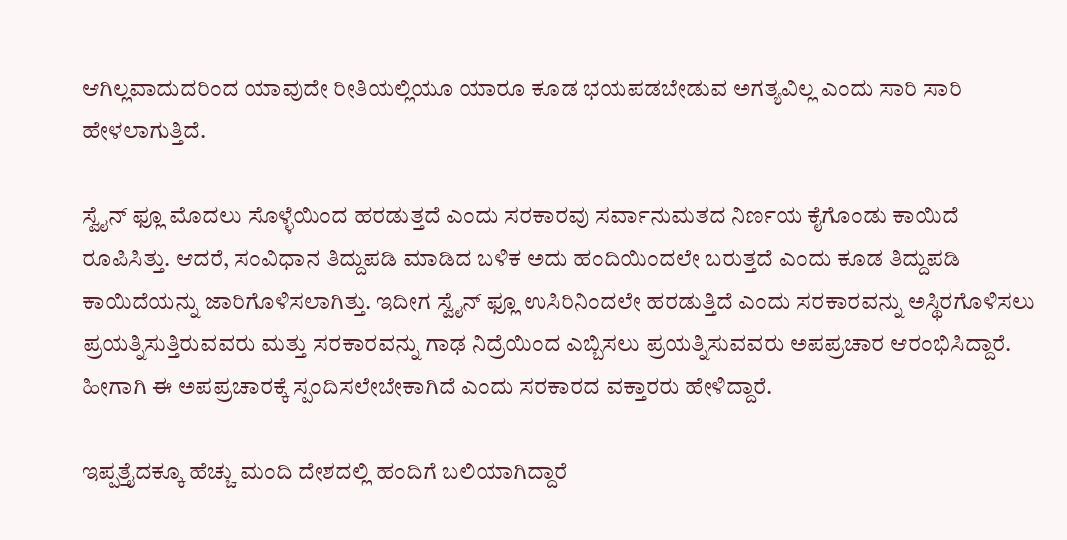ಆಗಿಲ್ಲವಾದುದರಿಂದ ಯಾವುದೇ ರೀತಿಯಲ್ಲಿಯೂ ಯಾರೂ ಕೂಡ ಭಯಪಡಬೇಡುವ ಅಗತ್ಯವಿಲ್ಲ ಎಂದು ಸಾರಿ ಸಾರಿ ಹೇಳಲಾಗುತ್ತಿದೆ.

ಸ್ವೈನ್ ಫ್ಲೂ ಮೊದಲು ಸೊಳ್ಳೆಯಿಂದ ಹರಡುತ್ತದೆ ಎಂದು ಸರಕಾರವು ಸರ್ವಾನುಮತದ ನಿರ್ಣಯ ಕೈಗೊಂಡು ಕಾಯಿದೆ ರೂಪಿಸಿತ್ತು. ಆದರೆ, ಸಂವಿಧಾನ ತಿದ್ದುಪಡಿ ಮಾಡಿದ ಬಳಿಕ ಅದು ಹಂದಿಯಿಂದಲೇ ಬರುತ್ತದೆ ಎಂದು ಕೂಡ ತಿದ್ದುಪಡಿ ಕಾಯಿದೆಯನ್ನು ಜಾರಿಗೊಳಿಸಲಾಗಿತ್ತು. ಇದೀಗ ಸ್ವೈನ್ ಫ್ಲೂ ಉಸಿರಿನಿಂದಲೇ ಹರಡುತ್ತಿದೆ ಎಂದು ಸರಕಾರವನ್ನು ಅಸ್ಥಿರಗೊಳಿಸಲು ಪ್ರಯತ್ನಿಸುತ್ತಿರುವವರು ಮತ್ತು ಸರಕಾರವನ್ನು ಗಾಢ ನಿದ್ರೆಯಿಂದ ಎಬ್ಬಿಸಲು ಪ್ರಯತ್ನಿಸುವವರು ಅಪಪ್ರಚಾರ ಆರಂಭಿಸಿದ್ದಾರೆ. ಹೀಗಾಗಿ ಈ ಅಪಪ್ರಚಾರಕ್ಕೆ ಸ್ಪಂದಿಸಲೇಬೇಕಾಗಿದೆ ಎಂದು ಸರಕಾರದ ವಕ್ತಾರರು ಹೇಳಿದ್ದಾರೆ.

ಇಪ್ಪತ್ತೈದಕ್ಕೂ ಹೆಚ್ಚು ಮಂದಿ ದೇಶದಲ್ಲಿ ಹಂದಿಗೆ ಬಲಿಯಾಗಿದ್ದಾರೆ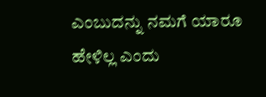ಎಂಬುದನ್ನು ನಮಗೆ ಯಾರೂ ಹೇಳಿಲ್ಲ ಎಂದು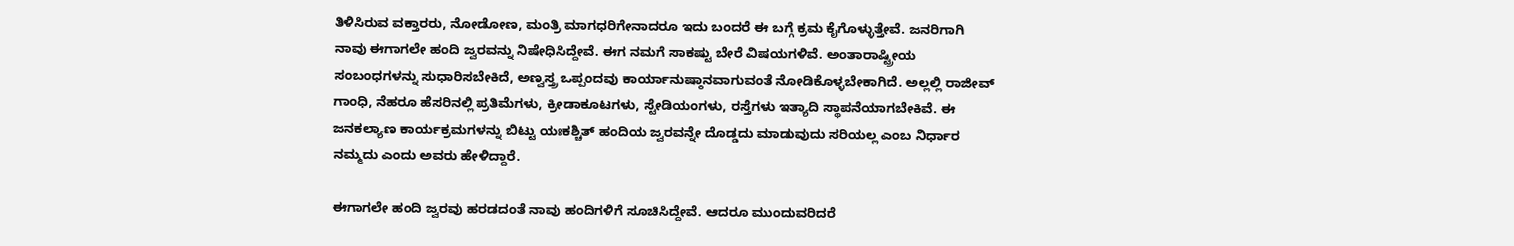ತಿಳಿಸಿರುವ ವಕ್ತಾರರು, ನೋಡೋಣ, ಮಂತ್ರಿ ಮಾಗಧರಿಗೇನಾದರೂ ಇದು ಬಂದರೆ ಈ ಬಗ್ಗೆ ಕ್ರಮ ಕೈಗೊಳ್ಳುತ್ತೇವೆ. ಜನರಿಗಾಗಿ ನಾವು ಈಗಾಗಲೇ ಹಂದಿ ಜ್ವರವನ್ನು ನಿಷೇಧಿಸಿದ್ದೇವೆ. ಈಗ ನಮಗೆ ಸಾಕಷ್ಟು ಬೇರೆ ವಿಷಯಗಳಿವೆ. ಅಂತಾರಾಷ್ಟ್ರೀಯ ಸಂಬಂಧಗಳನ್ನು ಸುಧಾರಿಸಬೇಕಿದೆ, ಅಣ್ವಸ್ತ್ರ ಒಪ್ಪಂದವು ಕಾರ್ಯಾನುಷ್ಠಾನವಾಗುವಂತೆ ನೋಡಿಕೊಳ್ಳಬೇಕಾಗಿದೆ. ಅಲ್ಲಲ್ಲಿ ರಾಜೀವ್ ಗಾಂಧಿ, ನೆಹರೂ ಹೆಸರಿನಲ್ಲಿ ಪ್ರತಿಮೆಗಳು, ಕ್ರೀಡಾಕೂಟಗಳು, ಸ್ಟೇಡಿಯಂಗಳು, ರಸ್ತೆಗಳು ಇತ್ಯಾದಿ ಸ್ಥಾಪನೆಯಾಗಬೇಕಿವೆ. ಈ ಜನಕಲ್ಯಾಣ ಕಾರ್ಯಕ್ರಮಗಳನ್ನು ಬಿಟ್ಟು ಯಃಕಶ್ಚಿತ್ ಹಂದಿಯ ಜ್ವರವನ್ನೇ ದೊಡ್ಡದು ಮಾಡುವುದು ಸರಿಯಲ್ಲ ಎಂಬ ನಿರ್ಧಾರ ನಮ್ಮದು ಎಂದು ಅವರು ಹೇಳಿದ್ದಾರೆ.

ಈಗಾಗಲೇ ಹಂದಿ ಜ್ವರವು ಹರಡದಂತೆ ನಾವು ಹಂದಿಗಳಿಗೆ ಸೂಚಿಸಿದ್ದೇವೆ. ಆದರೂ ಮುಂದುವರಿದರೆ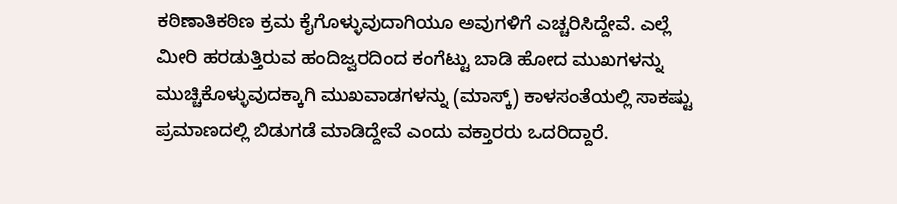ಕಠಿಣಾತಿಕಠಿಣ ಕ್ರಮ ಕೈಗೊಳ್ಳುವುದಾಗಿಯೂ ಅವುಗಳಿಗೆ ಎಚ್ಚರಿಸಿದ್ದೇವೆ. ಎಲ್ಲೆ ಮೀರಿ ಹರಡುತ್ತಿರುವ ಹಂದಿಜ್ವರದಿಂದ ಕಂಗೆಟ್ಟು ಬಾಡಿ ಹೋದ ಮುಖಗಳನ್ನು ಮುಚ್ಚಿಕೊಳ್ಳುವುದಕ್ಕಾಗಿ ಮುಖವಾಡಗಳನ್ನು (ಮಾಸ್ಕ್) ಕಾಳಸಂತೆಯಲ್ಲಿ ಸಾಕಷ್ಟು ಪ್ರಮಾಣದಲ್ಲಿ ಬಿಡುಗಡೆ ಮಾಡಿದ್ದೇವೆ ಎಂದು ವಕ್ತಾರರು ಒದರಿದ್ದಾರೆ.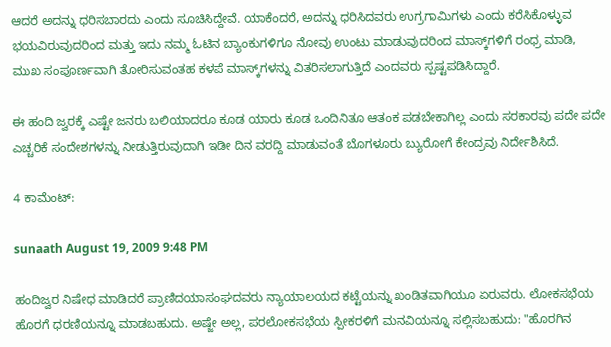ಆದರೆ ಅದನ್ನು ಧರಿಸಬಾರದು ಎಂದು ಸೂಚಿಸಿದ್ದೇವೆ. ಯಾಕೆಂದರೆ, ಅದನ್ನು ಧರಿಸಿದವರು ಉಗ್ರಗಾಮಿಗಳು ಎಂದು ಕರೆಸಿಕೊಳ್ಳುವ ಭಯವಿರುವುದರಿಂದ ಮತ್ತು ಇದು ನಮ್ಮ ಓಟಿನ ಬ್ಯಾಂಕುಗಳಿಗೂ ನೋವು ಉಂಟು ಮಾಡುವುದರಿಂದ ಮಾಸ್ಕ್‌ಗಳಿಗೆ ರಂಧ್ರ ಮಾಡಿ, ಮುಖ ಸಂಪೂರ್ಣವಾಗಿ ತೋರಿಸುವಂತಹ ಕಳಪೆ ಮಾಸ್ಕ್‌ಗಳನ್ನು ವಿತರಿಸಲಾಗುತ್ತಿದೆ ಎಂದವರು ಸ್ಪಷ್ಟಪಡಿಸಿದ್ದಾರೆ.

ಈ ಹಂದಿ ಜ್ವರಕ್ಕೆ ಎಷ್ಟೇ ಜನರು ಬಲಿಯಾದರೂ ಕೂಡ ಯಾರು ಕೂಡ ಒಂದಿನಿತೂ ಆತಂಕ ಪಡಬೇಕಾಗಿಲ್ಲ ಎಂದು ಸರಕಾರವು ಪದೇ ಪದೇ ಎಚ್ಚರಿಕೆ ಸಂದೇಶಗಳನ್ನು ನೀಡುತ್ತಿರುವುದಾಗಿ ಇಡೀ ದಿನ ವರದ್ದಿ ಮಾಡುವಂತೆ ಬೊಗಳೂರು ಬ್ಯುರೋಗೆ ಕೇಂದ್ರವು ನಿರ್ದೇಶಿಸಿದೆ.

4 ಕಾಮೆಂಟ್:

sunaath August 19, 2009 9:48 PM

ಹಂದಿಜ್ವರ ನಿಷೇಧ ಮಾಡಿದರೆ ಪ್ರಾಣಿದಯಾಸಂಘದವರು ನ್ಯಾಯಾಲಯದ ಕಟ್ಟೆಯನ್ನು ಖಂಡಿತವಾಗಿಯೂ ಏರುವರು. ಲೋಕಸಭೆಯ ಹೊರಗೆ ಧರಣಿಯನ್ನೂ ಮಾಡಬಹುದು. ಅಷ್ಜೇ ಅಲ್ಲ, ಪರಲೋಕಸಭೆಯ ಸ್ಪೀಕರಳಿಗೆ ಮನವಿಯನ್ನೂ ಸಲ್ಲಿಸಬಹುದು: "ಹೊರಗಿನ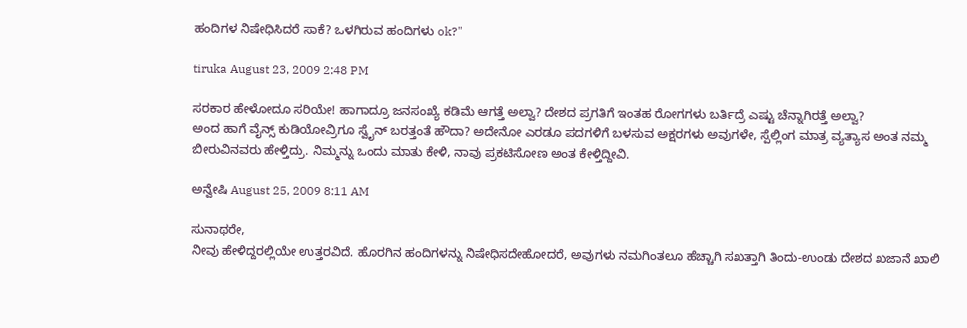ಹಂದಿಗಳ ನಿಷೇಧಿಸಿದರೆ ಸಾಕೆ? ಒಳಗಿರುವ ಹಂದಿಗಳು ok?"

tiruka August 23, 2009 2:48 PM

ಸರಕಾರ ಹೇಳೋದೂ ಸರಿಯೇ! ಹಾಗಾದ್ರೂ ಜನಸಂಖ್ಯೆ ಕಡಿಮೆ ಆಗತ್ತೆ ಅಲ್ವಾ? ದೇಶದ ಪ್ರಗತಿಗೆ ಇಂತಹ ರೋಗಗಳು ಬರ್ತಿದ್ರೆ ಎಷ್ಟು ಚೆನ್ನಾಗಿರತ್ತೆ ಅಲ್ವಾ?
ಅಂದ ಹಾಗೆ ವೈನ್ಸ್ ಕುಡಿಯೋವ್ರಿಗೂ ಸ್ವೈನ್ ಬರತ್ತಂತೆ ಹೌದಾ? ಅದೇನೋ ಎರಡೂ ಪದಗಳಿಗೆ ಬಳಸುವ ಅಕ್ಷರಗಳು ಅವುಗಳೇ, ಸ್ಪೆಲ್ಲಿಂಗ ಮಾತ್ರ ವ್ಯತ್ಯಾಸ ಅಂತ ನಮ್ಮ ಬೀರುವಿನವರು ಹೇಳ್ತಿದ್ರು. ನಿಮ್ಮನ್ನು ಒಂದು ಮಾತು ಕೇಳಿ, ನಾವು ಪ್ರಕಟಿಸೋಣ ಅಂತ ಕೇಳ್ತಿದ್ದೀವಿ.

ಅನ್ವೇಷಿ August 25, 2009 8:11 AM

ಸುನಾಥರೇ,
ನೀವು ಹೇಳಿದ್ದರಲ್ಲಿಯೇ ಉತ್ತರವಿದೆ. ಹೊರಗಿನ ಹಂದಿಗಳನ್ನು ನಿಷೇಧಿಸದೇಹೋದರೆ, ಅವುಗಳು ನಮಗಿಂತಲೂ ಹೆಚ್ಚಾಗಿ ಸಖತ್ತಾಗಿ ತಿಂದು-ಉಂಡು ದೇಶದ ಖಜಾನೆ ಖಾಲಿ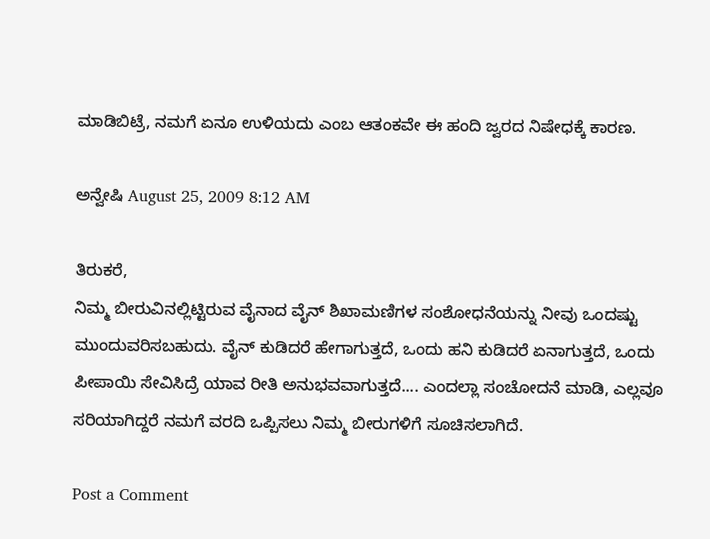ಮಾಡಿಬಿಟ್ರೆ, ನಮಗೆ ಏನೂ ಉಳಿಯದು ಎಂಬ ಆತಂಕವೇ ಈ ಹಂದಿ ಜ್ವರದ ನಿಷೇಧಕ್ಕೆ ಕಾರಣ.

ಅನ್ವೇಷಿ August 25, 2009 8:12 AM

ತಿರುಕರೆ,
ನಿಮ್ಮ ಬೀರುವಿನಲ್ಲಿಟ್ಟಿರುವ ವೈನಾದ ವೈನ್ ಶಿಖಾಮಣಿಗಳ ಸಂಶೋಧನೆಯನ್ನು ನೀವು ಒಂದಷ್ಟು ಮುಂದುವರಿಸಬಹುದು. ವೈನ್ ಕುಡಿದರೆ ಹೇಗಾಗುತ್ತದೆ, ಒಂದು ಹನಿ ಕುಡಿದರೆ ಏನಾಗುತ್ತದೆ, ಒಂದು ಪೀಪಾಯಿ ಸೇವಿಸಿದ್ರೆ ಯಾವ ರೀತಿ ಅನುಭವವಾಗುತ್ತದೆ.... ಎಂದಲ್ಲಾ ಸಂಚೋದನೆ ಮಾಡಿ, ಎಲ್ಲವೂ ಸರಿಯಾಗಿದ್ದರೆ ನಮಗೆ ವರದಿ ಒಪ್ಪಿಸಲು ನಿಮ್ಮ ಬೀರುಗಳಿಗೆ ಸೂಚಿಸಲಾಗಿದೆ.

Post a Comment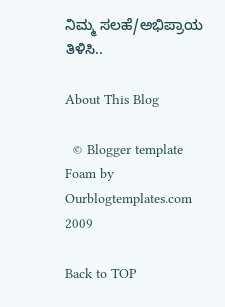ನಿಮ್ಮ ಸಲಹೆ/ಅಭಿಪ್ರಾಯ ತಿಳಿಸಿ..

About This Blog

  © Blogger template Foam by Ourblogtemplates.com 2009

Back to TOP